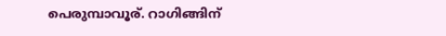പെരുമ്പാവൂര്. റാഗിങ്ങിന്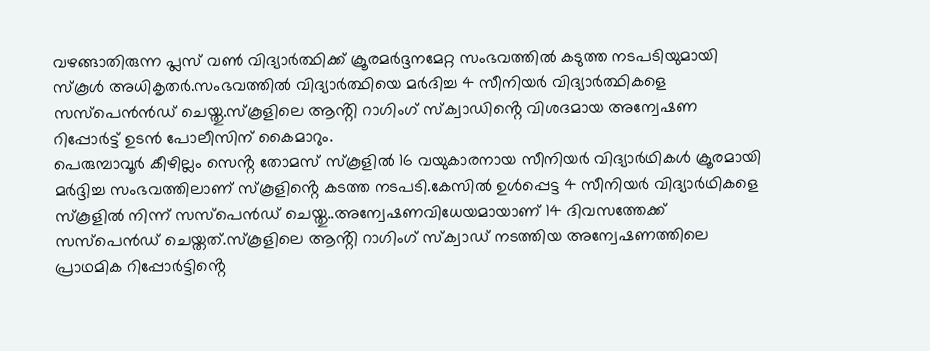വഴങ്ങാതിരുന്ന പ്ലസ് വൺ വിദ്യാർത്ഥിക്ക് ക്രൂരമർദ്ദനമേറ്റ സംഭവത്തിൽ കടുത്ത നടപടിയുമായി സ്കൂൾ അധികൃതർ.സംഭവത്തിൽ വിദ്യാർത്ഥിയെ മർദിച്ച 4 സീനിയർ വിദ്യാർത്ഥികളെ സസ്പെൻൻഡ് ചെയ്തു.സ്കൂളിലെ ആൻ്റി റാഗിംഗ് സ്ക്വാഡിൻ്റെ വിശദമായ അന്വേഷണ റിപ്പോർട്ട് ഉടൻ പോലീസിന് കൈമാറും.
പെരുമ്പാവൂർ കീഴില്ലം സെൻ്റ തോമസ് സ്കൂളിൽ 16 വയുകാരനായ സീനിയർ വിദ്യാർഥികൾ ക്രൂരമായി മർദ്ദിച്ച സംഭവത്തിലാണ് സ്കൂളിൻ്റെ കടത്ത നടപടി.കേസിൽ ഉൾപ്പെട്ട 4 സീനിയർ വിദ്യാർഥികളെ സ്കൂളിൽ നിന്ന് സസ്പെൻഡ് ചെയ്തു..അന്വേഷണവിധേയമായാണ് 14 ദിവസത്തേക്ക് സസ്പെൻഡ് ചെയ്തത്.സ്കൂളിലെ ആൻ്റി റാഗിംഗ് സ്ക്വാഡ് നടത്തിയ അന്വേഷണത്തിലെ പ്രാഥമിക റിപ്പോർട്ടിൻ്റെ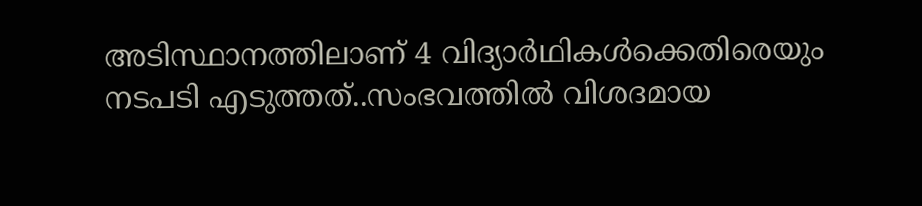അടിസ്ഥാനത്തിലാണ് 4 വിദ്യാർഥികൾക്കെതിരെയും നടപടി എടുത്തത്..സംഭവത്തിൽ വിശദമായ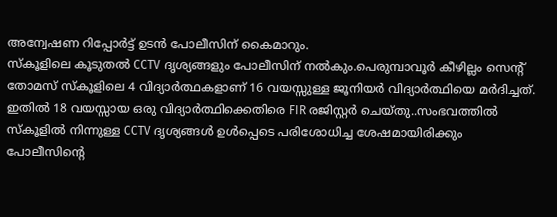അന്വേഷണ റിപ്പോർട്ട് ഉടൻ പോലീസിന് കൈമാറും.
സ്കൂളിലെ കൂടുതൽ CCTV ദൃശ്യങ്ങളും പോലീസിന് നൽകും.പെരുമ്പാവൂർ കീഴില്ലം സെന്റ് തോമസ് സ്കൂളിലെ 4 വിദ്യാർത്ഥകളാണ് 16 വയസ്സുള്ള ജൂനിയർ വിദ്യാർത്ഥിയെ മർദിച്ചത്. ഇതിൽ 18 വയസ്സായ ഒരു വിദ്യാർത്ഥിക്കെതിരെ FIR രജിസ്റ്റർ ചെയ്തു..സംഭവത്തിൽ സ്കൂളിൽ നിന്നുള്ള CCTV ദൃശ്യങ്ങൾ ഉൾപ്പെടെ പരിശോധിച്ച ശേഷമായിരിക്കും പോലീസിന്റെ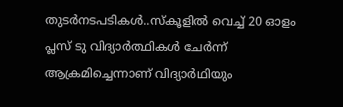തുടർനടപടികൾ..സ്കൂളിൽ വെച്ച് 20 ഓളം പ്ലസ് ടു വിദ്യാർത്ഥികൾ ചേർന്ന് ആക്രമിച്ചെന്നാണ് വിദ്യാർഥിയും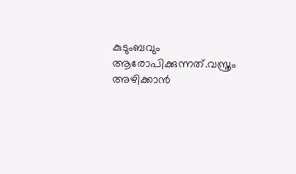കുടുംബവും ആരോപിക്കുന്നത്.വസ്ത്രം അഴിക്കാൻ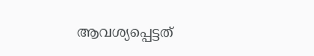ആവശ്യപ്പെട്ടത്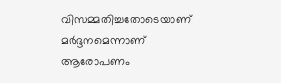വിസമ്മതിച്ചതോടെയാണ് മർദ്ദനമെന്നാണ് ആരോപണം